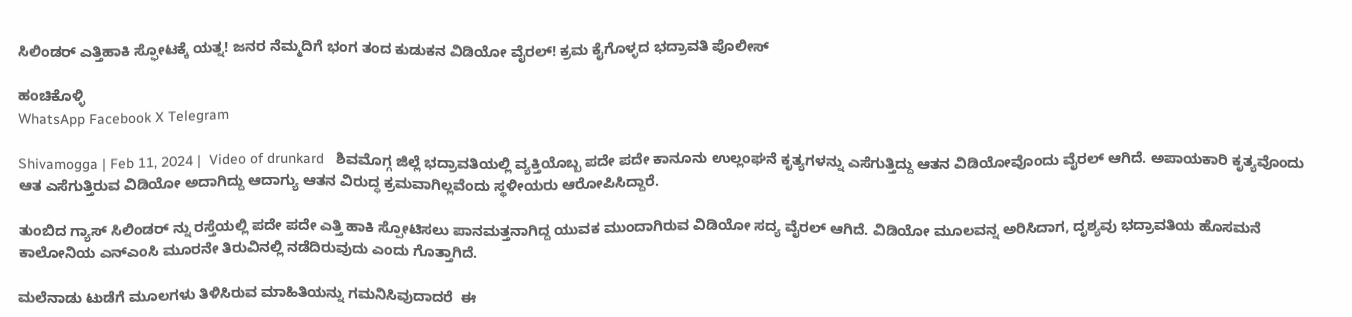ಸಿಲಿಂಡರ್ ಎತ್ತಿಹಾಕಿ ಸ್ಫೋಟಕ್ಕೆ ಯತ್ನ! ಜನರ ನೆಮ್ಮದಿಗೆ ಭಂಗ ತಂದ ಕುಡುಕನ ವಿಡಿಯೋ ವೈರಲ್! ಕ್ರಮ ಕೈಗೊಳ್ಳದ ಭದ್ರಾವತಿ ಪೊಲೀಸ್

ಹಂಚಿಕೊಳ್ಳಿ
WhatsApp Facebook X Telegram

Shivamogga | Feb 11, 2024 |  Video of drunkard   ಶಿವಮೊಗ್ಗ ಜಿಲ್ಲೆ ಭದ್ರಾವತಿಯಲ್ಲಿ ವ್ಯಕ್ತಿಯೊಬ್ಬ ಪದೇ ಪದೇ ಕಾನೂನು ಉಲ್ಲಂಘನೆ ಕೃತ್ಯಗಳನ್ನು ಎಸೆಗುತ್ತಿದ್ದು ಆತನ ವಿಡಿಯೋವೊಂದು ವೈರಲ್ ಆಗಿದೆ. ಅಪಾಯಕಾರಿ ಕೃತ್ಯವೊಂದು ಆತ ಎಸೆಗುತ್ತಿರುವ ವಿಡಿಯೋ ಅದಾಗಿದ್ದು ಆದಾಗ್ಯು ಆತನ ವಿರುದ್ಧ ಕ್ರಮವಾಗಿಲ್ಲವೆಂದು ಸ್ಥಳೀಯರು ಆರೋಪಿಸಿದ್ದಾರೆ.

ತುಂಬಿದ ಗ್ಯಾಸ್ ಸಿಲಿಂಡರ್ ನ್ನು ರಸ್ತೆಯಲ್ಲಿ ಪದೇ ಪದೇ ಎತ್ತಿ ಹಾಕಿ ಸ್ಪೋಟಿಸಲು ಪಾನಮತ್ತನಾಗಿದ್ದ ಯುವಕ ಮುಂದಾಗಿರುವ ವಿಡಿಯೋ ಸದ್ಯ ವೈರಲ್ ಆಗಿದೆ. ವಿಡಿಯೋ ಮೂಲವನ್ನ ಅರಿಸಿದಾಗ, ದೃಶ್ಯವು ಭದ್ರಾವತಿಯ ಹೊಸಮನೆ ಕಾಲೋನಿಯ ಎನ್ಎಂಸಿ ಮೂರನೇ ತಿರುವಿನಲ್ಲಿ ನಡೆದಿರುವುದು ಎಂದು ಗೊತ್ತಾಗಿದೆ.

ಮಲೆನಾಡು ಟುಡೆಗೆ ಮೂಲಗಳು ತಿಳಿಸಿರುವ ಮಾಹಿತಿಯನ್ನು ಗಮನಿಸಿವುದಾದರೆ  ಈ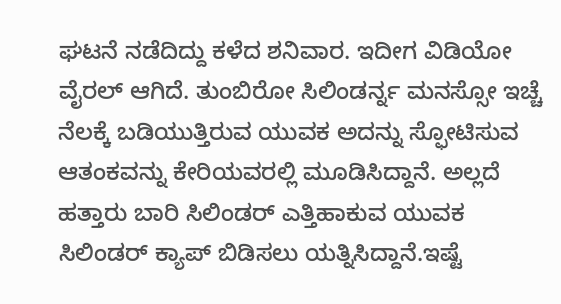ಘಟನೆ ನಡೆದಿದ್ದು ಕಳೆದ ಶನಿವಾರ. ಇದೀಗ ವಿಡಿಯೋ ವೈರಲ್ ಆಗಿದೆ. ತುಂಬಿರೋ ಸಿಲಿಂಡರ್ನ್ನ ಮನಸ್ಸೋ ಇಚ್ಚೆ ನೆಲಕ್ಕೆ ಬಡಿಯುತ್ತಿರುವ ಯುವಕ ಅದನ್ನು ಸ್ಫೋಟಿಸುವ ಆತಂಕವನ್ನು ಕೇರಿಯವರಲ್ಲಿ ಮೂಡಿಸಿದ್ದಾನೆ. ಅಲ್ಲದೆ ಹತ್ತಾರು ಬಾರಿ ಸಿಲಿಂಡರ್ ಎತ್ತಿಹಾಕುವ ಯುವಕ ಸಿಲಿಂಡರ್ ಕ್ಯಾಪ್ ಬಿಡಿಸಲು ಯತ್ನಿಸಿದ್ದಾನೆ.ಇಷ್ಟೆ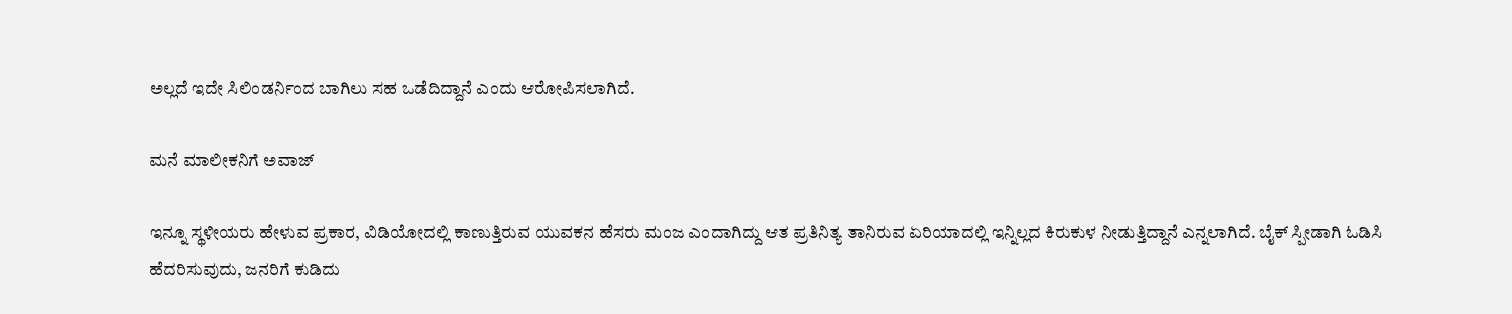ಅಲ್ಲದೆ ಇದೇ ಸಿಲಿಂಡರ್ನಿಂದ ಬಾಗಿಲು ಸಹ ಒಡೆದಿದ್ದಾನೆ ಎಂದು ಆರೋಪಿಸಲಾಗಿದೆ.

ಮನೆ ಮಾಲೀಕನಿಗೆ ಅವಾಜ್

ಇನ್ನೂ ಸ್ಥಳೀಯರು ಹೇಳುವ ಪ್ರಕಾರ, ವಿಡಿಯೋದಲ್ಲಿ ಕಾಣುತ್ತಿರುವ ಯುವಕನ ಹೆಸರು ಮಂಜ ಎಂದಾಗಿದ್ದು ಆತ ಪ್ರತಿನಿತ್ಯ ತಾನಿರುವ ಏರಿಯಾದಲ್ಲಿ ಇನ್ನಿಲ್ಲದ ಕಿರುಕುಳ ನೀಡುತ್ತಿದ್ದಾನೆ ಎನ್ನಲಾಗಿದೆ. ಬೈಕ್ ಸ್ಪೀಡಾಗಿ ಓಡಿಸಿ ಹೆದರಿಸುವುದು, ಜನರಿಗೆ ಕುಡಿದು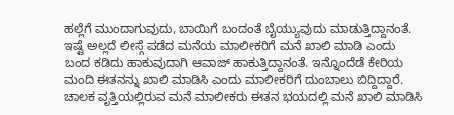ಹಲ್ಲೆಗೆ ಮುಂದಾಗುವುದು, ಬಾಯಿಗೆ ಬಂದಂತೆ ಬೈಯ್ಯುವುದು ಮಾಡುತ್ತಿದ್ದಾನಂತೆ. ಇಷ್ಟೆ ಅಲ್ಲದೆ ಲೀಸ್ಗೆ ಪಡೆದ ಮನೆಯ ಮಾಲೀಕರಿಗೆ ಮನೆ ಖಾಲಿ ಮಾಡಿ ಎಂದು ಬಂದ ಕಡಿದು ಹಾಕುವುದಾಗಿ ಆವಾಜ್ ಹಾಕುತ್ತಿದ್ದಾನಂತೆ. ಇನ್ನೊಂದೆಡೆ ಕೇರಿಯ ಮಂದಿ ಈತನನ್ನು ಖಾಲಿ ಮಾಡಿಸಿ ಎಂದು ಮಾಲೀಕರಿಗೆ ದುಂಬಾಲು ಬಿದ್ದಿದ್ದಾರೆ. ಚಾಲಕ ವೃತ್ತಿಯಲ್ಲಿರುವ ಮನೆ ಮಾಲೀಕರು ಈತನ ಭಯದಲ್ಲಿ ಮನೆ ಖಾಲಿ ಮಾಡಿಸಿ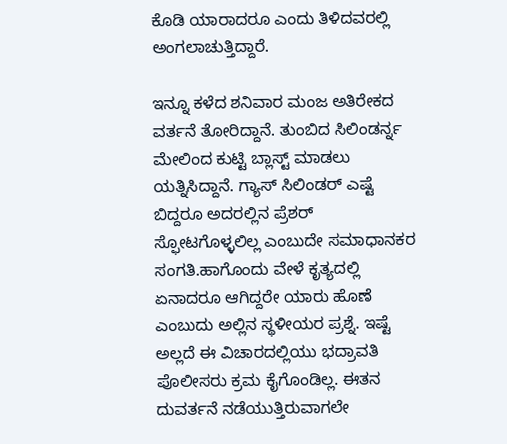ಕೊಡಿ ಯಾರಾದರೂ ಎಂದು ತಿಳಿದವರಲ್ಲಿ ಅಂಗಲಾಚುತ್ತಿದ್ದಾರೆ.

ಇನ್ನೂ ಕಳೆದ ಶನಿವಾರ ಮಂಜ ಅತಿರೇಕದ ವರ್ತನೆ ತೋರಿದ್ದಾನೆ. ತುಂಬಿದ ಸಿಲಿಂಡರ್ನ್ನ ಮೇಲಿಂದ ಕುಟ್ಟಿ ಬ್ಲಾಸ್ಟ್ ಮಾಡಲು ಯತ್ನಿಸಿದ್ದಾನೆ. ಗ್ಯಾಸ್ ಸಿಲಿಂಡರ್ ಎಷ್ಟೆ ಬಿದ್ದರೂ ಅದರಲ್ಲಿನ ಪ್ರೆಶರ್ ಸ್ಫೋಟಗೊಳ್ಳಲಿಲ್ಲ ಎಂಬುದೇ ಸಮಾಧಾನಕರ ಸಂಗತಿ.ಹಾಗೊಂದು ವೇಳೆ ಕೃತ್ಯದಲ್ಲಿ ಏನಾದರೂ ಆಗಿದ್ದರೇ ಯಾರು ಹೊಣೆ ಎಂಬುದು ಅಲ್ಲಿನ ಸ್ಥಳೀಯರ ಪ್ರಶ್ನೆ. ಇಷ್ಟೆ ಅಲ್ಲದೆ ಈ ವಿಚಾರದಲ್ಲಿಯು ಭದ್ರಾವತಿ ಪೊಲೀಸರು ಕ್ರಮ ಕೈಗೊಂಡಿಲ್ಲ. ಈತನ ದುವರ್ತನೆ ನಡೆಯುತ್ತಿರುವಾಗಲೇ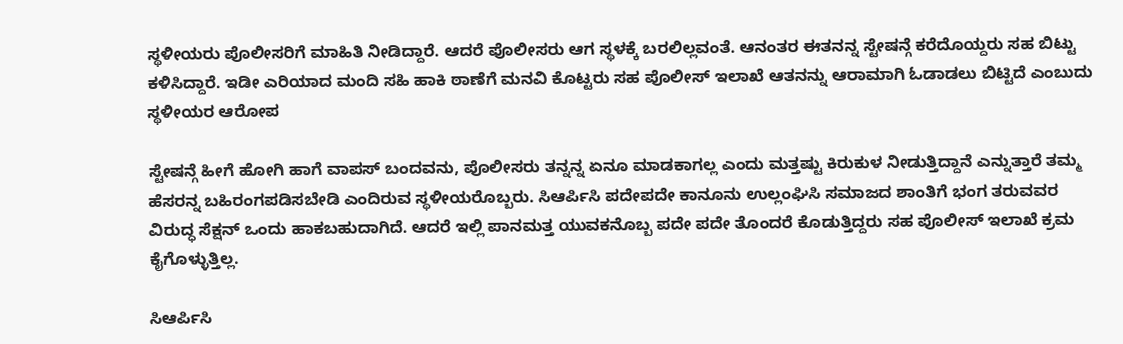ಸ್ಥಳೀಯರು ಪೊಲೀಸರಿಗೆ ಮಾಹಿತಿ ನೀಡಿದ್ದಾರೆ. ಆದರೆ ಪೊಲೀಸರು ಆಗ ಸ್ಥಳಕ್ಕೆ ಬರಲಿಲ್ಲವಂತೆ. ಆನಂತರ ಈತನನ್ನ ಸ್ಟೇಷನ್ಗೆ ಕರೆದೊಯ್ದರು ಸಹ ಬಿಟ್ಟು ಕಳಿಸಿದ್ದಾರೆ. ಇಡೀ ಎರಿಯಾದ ಮಂದಿ ಸಹಿ ಹಾಕಿ ಠಾಣೆಗೆ ಮನವಿ ಕೊಟ್ಟರು ಸಹ ಪೊಲೀಸ್ ಇಲಾಖೆ ಆತನನ್ನು ಆರಾಮಾಗಿ ಓಡಾಡಲು ಬಿಟ್ಟಿದೆ ಎಂಬುದು ಸ್ಥಳೀಯರ ಆರೋಪ

ಸ್ಟೇಷನ್ಗೆ ಹೀಗೆ ಹೋಗಿ ಹಾಗೆ ವಾಪಸ್ ಬಂದವನು, ಪೊಲೀಸರು ತನ್ನನ್ನ ಏನೂ ಮಾಡಕಾಗಲ್ಲ ಎಂದು ಮತ್ತಷ್ಟು ಕಿರುಕುಳ ನೀಡುತ್ತಿದ್ದಾನೆ ಎನ್ನುತ್ತಾರೆ ತಮ್ಮ ಹೆಸರನ್ನ ಬಹಿರಂಗಪಡಿಸಬೇಡಿ ಎಂದಿರುವ ಸ್ಥಳೀಯರೊಬ್ಬರು. ಸಿಆರ್ಪಿಸಿ ಪದೇಪದೇ ಕಾನೂನು ಉಲ್ಲಂಘಿಸಿ ಸಮಾಜದ ಶಾಂತಿಗೆ ಭಂಗ ತರುವವರ ವಿರುದ್ಧ ಸೆಕ್ಷನ್ ಒಂದು ಹಾಕಬಹುದಾಗಿದೆ. ಆದರೆ ಇಲ್ಲಿ ಪಾನಮತ್ತ ಯುವಕನೊಬ್ಬ ಪದೇ ಪದೇ ತೊಂದರೆ ಕೊಡುತ್ತಿದ್ದರು ಸಹ ಪೊಲೀಸ್ ಇಲಾಖೆ ಕ್ರಮ ಕೈಗೊಳ್ಳುತ್ತಿಲ್ಲ.

ಸಿಆರ್ಪಿಸಿ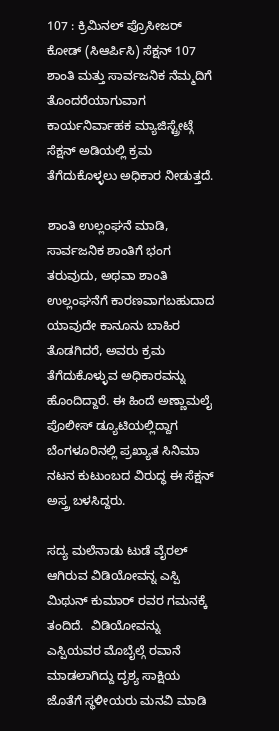107 : ಕ್ರಿಮಿನಲ್ ಪ್ರೊಸೀಜರ್ ಕೋಡ್ (ಸಿಆರ್ಪಿಸಿ) ಸೆಕ್ಷನ್ 107 ಶಾಂತಿ ಮತ್ತು ಸಾರ್ವಜನಿಕ ನೆಮ್ಮದಿಗೆ ತೊಂದರೆಯಾಗುವಾಗ ಕಾರ್ಯನಿರ್ವಾಹಕ ಮ್ಯಾಜಿಸ್ಟ್ರೇಟ್ಗೆ ಸೆಕ್ಷನ್ ಅಡಿಯಲ್ಲಿ ಕ್ರಮ ತೆಗೆದುಕೊಳ್ಳಲು ಅಧಿಕಾರ ನೀಡುತ್ತದೆ.

ಶಾಂತಿ ಉಲ್ಲಂಘನೆ ಮಾಡಿ, ಸಾರ್ವಜನಿಕ ಶಾಂತಿಗೆ ಭಂಗ ತರುವುದು, ಅಥವಾ ಶಾಂತಿ ಉಲ್ಲಂಘನೆಗೆ ಕಾರಣವಾಗಬಹುದಾದ ಯಾವುದೇ ಕಾನೂನು ಬಾಹಿರ  ತೊಡಗಿದರೆ, ಅವರು ಕ್ರಮ ತೆಗೆದುಕೊಳ್ಳುವ ಅಧಿಕಾರವನ್ನು ಹೊಂದಿದ್ದಾರೆ. ಈ ಹಿಂದೆ ಅಣ್ಣಾಮಲೈ ಪೊಲೀಸ್ ಡ್ಯೂಟಿಯಲ್ಲಿದ್ದಾಗ ಬೆಂಗಳೂರಿನಲ್ಲಿ ಪ್ರಖ್ಯಾತ ಸಿನಿಮಾ ನಟನ ಕುಟುಂಬದ ವಿರುದ್ಧ ಈ ಸೆಕ್ಷನ್ ಅಸ್ತ್ರ ಬಳಸಿದ್ದರು.

ಸದ್ಯ ಮಲೆನಾಡು ಟುಡೆ ವೈರಲ್ ಆಗಿರುವ ವಿಡಿಯೋವನ್ನ ಎಸ್ಪಿ ಮಿಥುನ್ ಕುಮಾರ್ ರವರ ಗಮನಕ್ಕೆ ತಂದಿದೆ.  ವಿಡಿಯೋವನ್ನು ಎಸ್ಪಿಯವರ ಮೊಬೈಲ್ಗೆ ರವಾನೆ ಮಾಡಲಾಗಿದ್ದು ದೃಶ್ಯ ಸಾಕ್ಷಿಯ ಜೊತೆಗೆ ಸ್ಥಳೀಯರು ಮನವಿ ಮಾಡಿ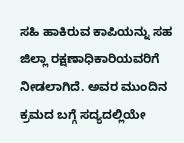ಸಹಿ ಹಾಕಿರುವ ಕಾಪಿಯನ್ನು ಸಹ ಜಿಲ್ಲಾ ರಕ್ಷಣಾಧಿಕಾರಿಯವರಿಗೆ ನೀಡಲಾಗಿದೆ. ಅವರ ಮುಂದಿನ ಕ್ರಮದ ಬಗ್ಗೆ ಸದ್ಯದಲ್ಲಿಯೇ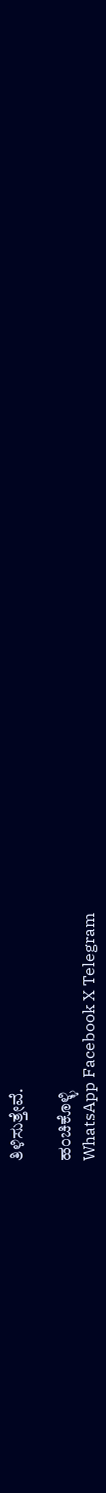ತಿಳಿಸುತ್ತೇವೆ.

ಹಂಚಿಕೊಳ್ಳಿ
WhatsApp Facebook X Telegram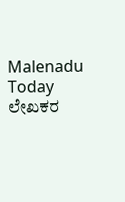Malenadu Today
ಲೇಖಕರ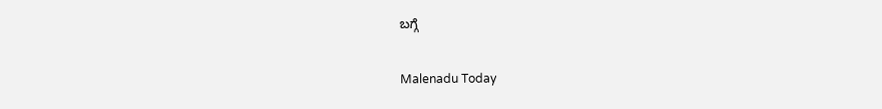ಬಗ್ಗೆ

Malenadu Today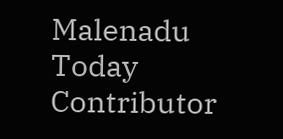Malenadu Today Contributor